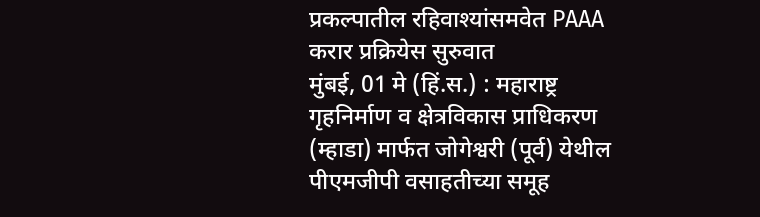प्रकल्पातील रहिवाश्यांसमवेत PAAA करार प्रक्रियेस सुरुवात
मुंबई, 01 मे (हिं.स.) : महाराष्ट्र गृहनिर्माण व क्षेत्रविकास प्राधिकरण (म्हाडा) मार्फत जोगेश्वरी (पूर्व) येथील पीएमजीपी वसाहतीच्या समूह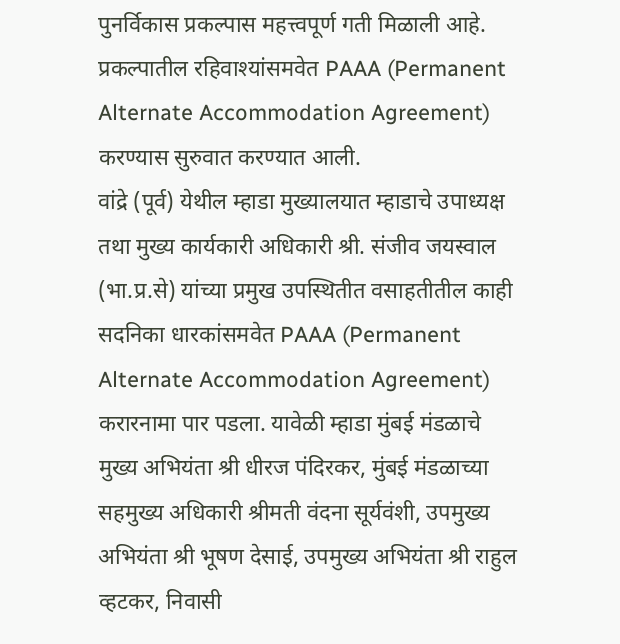पुनर्विकास प्रकल्पास महत्त्वपूर्ण गती मिळाली आहे. प्रकल्पातील रहिवाश्यांसमवेत PAAA (Permanent Alternate Accommodation Agreement) करण्यास सुरुवात करण्यात आली.
वांद्रे (पूर्व) येथील म्हाडा मुख्यालयात म्हाडाचे उपाध्यक्ष तथा मुख्य कार्यकारी अधिकारी श्री. संजीव जयस्वाल (भा.प्र.से) यांच्या प्रमुख उपस्थितीत वसाहतीतील काही सदनिका धारकांसमवेत PAAA (Permanent Alternate Accommodation Agreement) करारनामा पार पडला. यावेळी म्हाडा मुंबई मंडळाचे मुख्य अभियंता श्री धीरज पंदिरकर, मुंबई मंडळाच्या सहमुख्य अधिकारी श्रीमती वंदना सूर्यवंशी, उपमुख्य अभियंता श्री भूषण देसाई, उपमुख्य अभियंता श्री राहुल व्हटकर, निवासी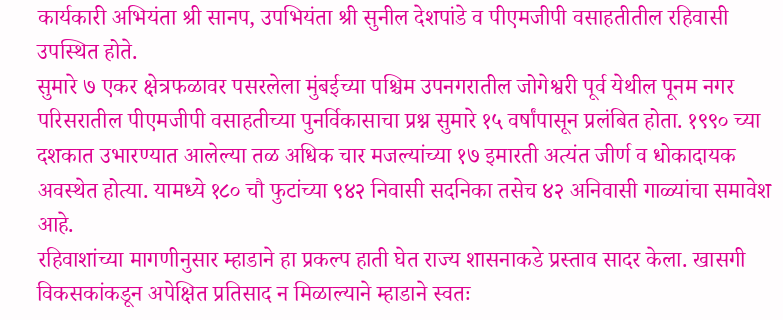कार्यकारी अभियंता श्री सानप, उपभियंता श्री सुनील देशपांडे व पीएमजीपी वसाहतीतील रहिवासी उपस्थित होते.
सुमारे ७ एकर क्षेत्रफळावर पसरलेला मुंबईच्या पश्चिम उपनगरातील जोगेश्वरी पूर्व येथील पूनम नगर परिसरातील पीएमजीपी वसाहतीच्या पुनर्विकासाचा प्रश्न सुमारे १५ वर्षांपासून प्रलंबित होता. १९९० च्या दशकात उभारण्यात आलेल्या तळ अधिक चार मजल्यांच्या १७ इमारती अत्यंत जीर्ण व धोकादायक अवस्थेत होत्या. यामध्ये १८० चौ फुटांच्या ९४२ निवासी सदनिका तसेच ४२ अनिवासी गाळ्यांचा समावेश आहे.
रहिवाशांच्या मागणीनुसार म्हाडाने हा प्रकल्प हाती घेत राज्य शासनाकडे प्रस्ताव सादर केला. खासगी विकसकांकडून अपेक्षित प्रतिसाद न मिळाल्याने म्हाडाने स्वतः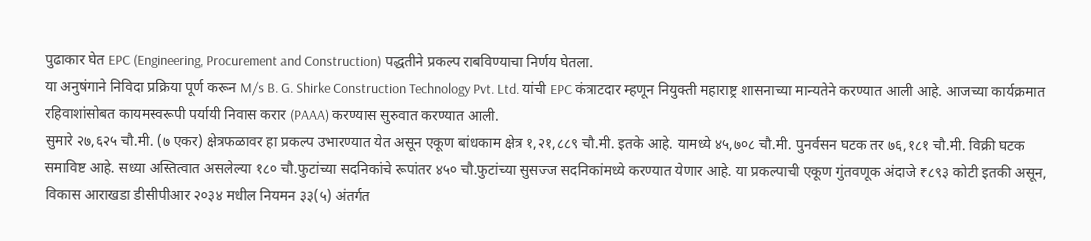पुढाकार घेत EPC (Engineering, Procurement and Construction) पद्धतीने प्रकल्प राबविण्याचा निर्णय घेतला.
या अनुषंगाने निविदा प्रक्रिया पूर्ण करून M/s B. G. Shirke Construction Technology Pvt. Ltd. यांची EPC कंत्राटदार म्हणून नियुक्ती महाराष्ट्र शासनाच्या मान्यतेने करण्यात आली आहे. आजच्या कार्यक्रमात रहिवाशांसोबत कायमस्वरूपी पर्यायी निवास करार (PAAA) करण्यास सुरुवात करण्यात आली.
सुमारे २७,६२५ चौ.मी. (७ एकर) क्षेत्रफळावर हा प्रकल्प उभारण्यात येत असून एकूण बांधकाम क्षेत्र १,२१,८८९ चौ.मी. इतके आहे. यामध्ये ४५,७०८ चौ.मी. पुनर्वसन घटक तर ७६,१८१ चौ.मी. विक्री घटक समाविष्ट आहे. सध्या अस्तित्वात असलेल्या १८० चौ.फुटांच्या सदनिकांचे रूपांतर ४५० चौ.फुटांच्या सुसज्ज सदनिकांमध्ये करण्यात येणार आहे. या प्रकल्पाची एकूण गुंतवणूक अंदाजे ₹८९३ कोटी इतकी असून, विकास आराखडा डीसीपीआर २०३४ मधील नियमन ३३(५) अंतर्गत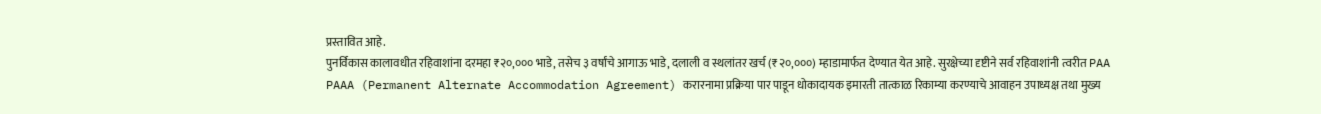प्रस्तावित आहे.
पुनर्विकास कालावधीत रहिवाशांना दरमहा ₹२०,००० भाडे, तसेच ३ वर्षांचे आगाऊ भाडे, दलाली व स्थलांतर खर्च (₹२०,०००) म्हाडामार्फत देण्यात येत आहे. सुरक्षेच्या दृष्टीने सर्व रहिवाशांनी त्वरीत PAA PAAA (Permanent Alternate Accommodation Agreement) करारनामा प्रक्रिया पार पाडून धोकादायक इमारती तात्काळ रिकाम्या करण्याचे आवाहन उपाध्यक्ष तथा मुख्य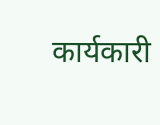कार्यकारी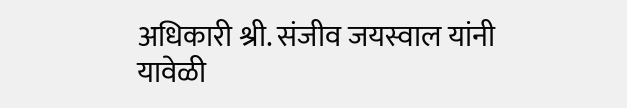अधिकारी श्री. संजीव जयस्वाल यांनी यावेळी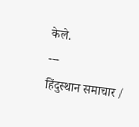केले.
---
हिंदुस्थान समाचार /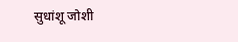सुधांशू जोशी